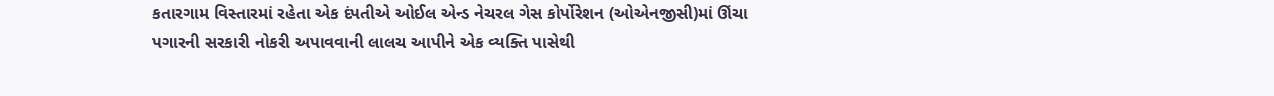કતારગામ વિસ્તારમાં રહેતા એક દંપતીએ ઓઈલ એન્ડ નેચરલ ગેસ કોર્પોરેશન (ઓએનજીસી)માં ઊંચા પગારની સરકારી નોકરી અપાવવાની લાલચ આપીને એક વ્યક્તિ પાસેથી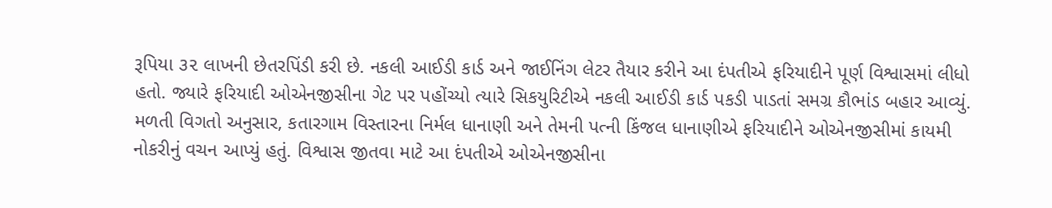રૂપિયા ૩૨ લાખની છેતરપિંડી કરી છે. નકલી આઈડી કાર્ડ અને જાઈનિંગ લેટર તૈયાર કરીને આ દંપતીએ ફરિયાદીને પૂર્ણ વિશ્વાસમાં લીધો હતો. જ્યારે ફરિયાદી ઓએનજીસીના ગેટ પર પહોંચ્યો ત્યારે સિકયુરિટીએ નકલી આઈડી કાર્ડ પકડી પાડતાં સમગ્ર કૌભાંડ બહાર આવ્યું.
મળતી વિગતો અનુસાર, કતારગામ વિસ્તારના નિર્મલ ધાનાણી અને તેમની પત્ની કિંજલ ધાનાણીએ ફરિયાદીને ઓએનજીસીમાં કાયમી નોકરીનું વચન આપ્યું હતું. વિશ્વાસ જીતવા માટે આ દંપતીએ ઓએનજીસીના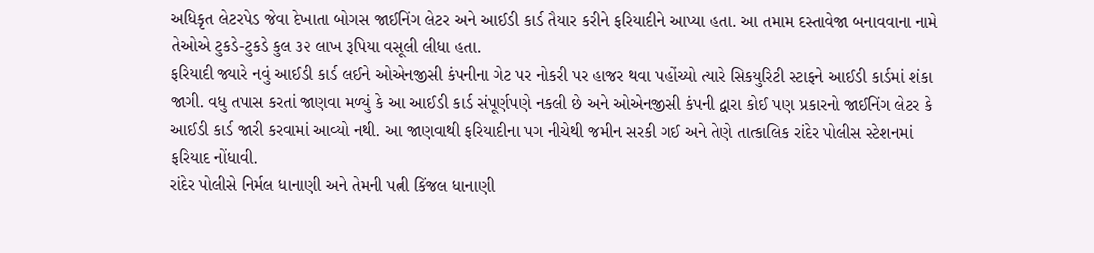અધિકૃત લેટરપેડ જેવા દેખાતા બોગસ જાઈનિંગ લેટર અને આઈડી કાર્ડ તૈયાર કરીને ફરિયાદીને આપ્યા હતા. આ તમામ દસ્તાવેજા બનાવવાના નામે તેઓએ ટુકડે-ટુકડે કુલ ૩૨ લાખ રૂપિયા વસૂલી લીધા હતા.
ફરિયાદી જ્યારે નવું આઈડી કાર્ડ લઈને ઓએનજીસી કંપનીના ગેટ પર નોકરી પર હાજર થવા પહોંચ્યો ત્યારે સિકયુરિટી સ્ટાફને આઈડી કાર્ડમાં શંકા જાગી. વધુ તપાસ કરતાં જાણવા મળ્યું કે આ આઈડી કાર્ડ સંપૂર્ણપણે નકલી છે અને ઓએનજીસી કંપની દ્વારા કોઈ પણ પ્રકારનો જાઈનિંગ લેટર કે આઈડી કાર્ડ જારી કરવામાં આવ્યો નથી. આ જાણવાથી ફરિયાદીના પગ નીચેથી જમીન સરકી ગઈ અને તેણે તાત્કાલિક રાંદેર પોલીસ સ્ટેશનમાં ફરિયાદ નોંધાવી.
રાંદેર પોલીસે નિર્મલ ધાનાણી અને તેમની પત્ની કિંજલ ધાનાણી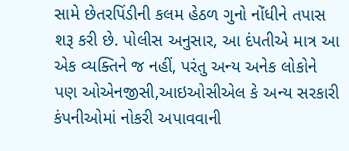સામે છેતરપિંડીની કલમ હેઠળ ગુનો નોંધીને તપાસ શરૂ કરી છે. પોલીસ અનુસાર, આ દંપતીએ માત્ર આ એક વ્યક્તિને જ નહીં, પરંતુ અન્ય અનેક લોકોને પણ ઓએનજીસી,આઇઓસીએલ કે અન્ય સરકારી કંપનીઓમાં નોકરી અપાવવાની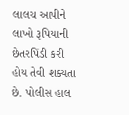લાલચ આપીને લાખો રૂપિયાની છેતરપિંડી કરી હોય તેવી શક્યતા છે. પોલીસ હાલ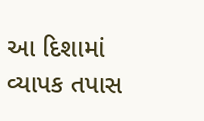આ દિશામાં વ્યાપક તપાસ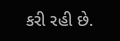કરી રહી છે.